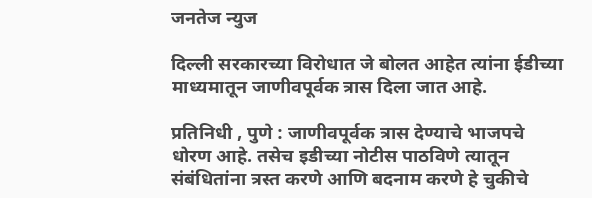जनतेज न्युज

दिल्ली सरकारच्या विरोधात जे बोलत आहेत त्यांना ईडीच्या माध्यमातून जाणीवपूर्वक त्रास दिला जात आहे.

प्रतिनिधी , पुणे : जाणीवपूर्वक त्रास देण्याचे भाजपचे धोरण आहे. तसेच इडीच्या नोटीस पाठविणे त्यातून संबंधितांना त्रस्त करणे आणि बदनाम करणे हे चुकीचे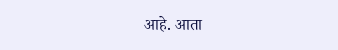आहे. आता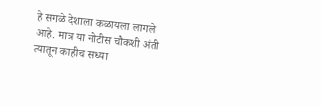हे सगळे देशाला कळायला लागले आहे. मात्र या नोटीस चौकशी अंती त्यातून काहीच सध्या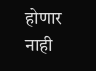होणार नाही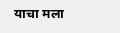याचा मला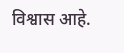विश्वास आहे.